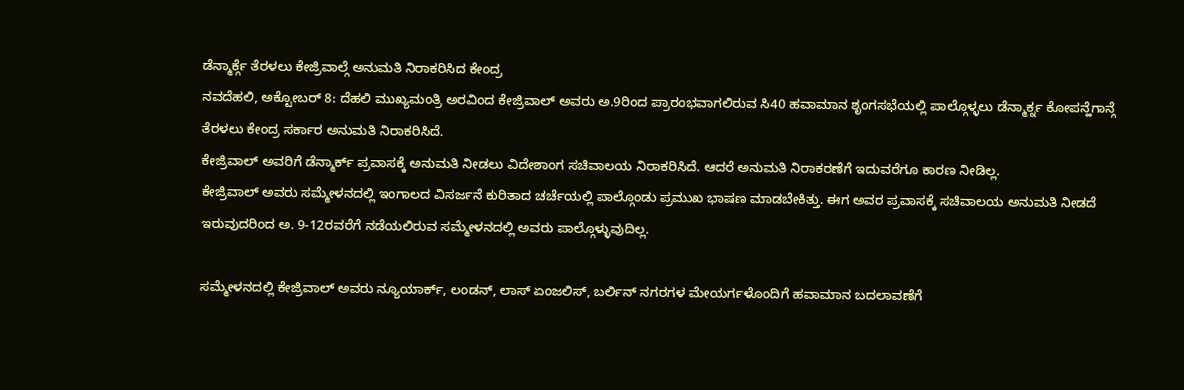ಡೆನ್ಮಾರ್ಕ್ಗೆ ತೆರಳಲು ಕೇಜ್ರಿವಾಲ್ಗೆ ಅನುಮತಿ ನಿರಾಕರಿಸಿದ ಕೇಂದ್ರ
ನವದೆಹಲಿ, ಅಕ್ಟೋಬರ್ 8: ದೆಹಲಿ ಮುಖ್ಯಮಂತ್ರಿ ಅರವಿಂದ ಕೇಜ್ರಿವಾಲ್ ಅವರು ಅ.9ರಿಂದ ಪ್ರಾರಂಭವಾಗಲಿರುವ ಸಿ40 ಹವಾಮಾನ ಶೃಂಗಸಭೆಯಲ್ಲಿ ಪಾಲ್ಗೊಳ್ಳಲು ಡೆನ್ಮಾರ್ಕ್ನ ಕೋಪನ್ಹೆಗಾನ್ಗೆ ತೆರಳಲು ಕೇಂದ್ರ ಸರ್ಕಾರ ಅನುಮತಿ ನಿರಾಕರಿಸಿದೆ.
ಕೇಜ್ರಿವಾಲ್ ಅವರಿಗೆ ಡೆನ್ಮಾರ್ಕ್ ಪ್ರವಾಸಕ್ಕೆ ಅನುಮತಿ ನೀಡಲು ವಿದೇಶಾಂಗ ಸಚಿವಾಲಯ ನಿರಾಕರಿಸಿದೆ. ಆದರೆ ಅನುಮತಿ ನಿರಾಕರಣೆಗೆ ಇದುವರೆಗೂ ಕಾರಣ ನೀಡಿಲ್ಲ.
ಕೇಜ್ರಿವಾಲ್ ಅವರು ಸಮ್ಮೇಳನದಲ್ಲಿ ಇಂಗಾಲದ ವಿಸರ್ಜನೆ ಕುರಿತಾದ ಚರ್ಚೆಯಲ್ಲಿ ಪಾಲ್ಗೊಂಡು ಪ್ರಮುಖ ಭಾಷಣ ಮಾಡಬೇಕಿತ್ತು. ಈಗ ಅವರ ಪ್ರವಾಸಕ್ಕೆ ಸಚಿವಾಲಯ ಅನುಮತಿ ನೀಡದೆ ಇರುವುದರಿಂದ ಅ. 9-12ರವರೆಗೆ ನಡೆಯಲಿರುವ ಸಮ್ಮೇಳನದಲ್ಲಿ ಅವರು ಪಾಲ್ಗೊಳ್ಳುವುದಿಲ್ಲ.

ಸಮ್ಮೇಳನದಲ್ಲಿ ಕೇಜ್ರಿವಾಲ್ ಅವರು ನ್ಯೂಯಾರ್ಕ್, ಲಂಡನ್, ಲಾಸ್ ಏಂಜಲಿಸ್, ಬರ್ಲಿನ್ ನಗರಗಳ ಮೇಯರ್ಗಳೊಂದಿಗೆ ಹವಾಮಾನ ಬದಲಾವಣೆಗೆ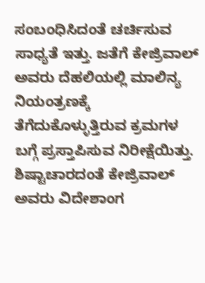ಸಂಬಂಧಿಸಿದಂತೆ ಚರ್ಚಿಸುವ ಸಾಧ್ಯತೆ ಇತ್ತು. ಜತೆಗೆ ಕೇಜ್ರಿವಾಲ್ ಅವರು ದೆಹಲಿಯಲ್ಲಿ ಮಾಲಿನ್ಯ ನಿಯಂತ್ರಣಕ್ಕೆ ತೆಗೆದುಕೊಳ್ಳುತ್ತಿರುವ ಕ್ರಮಗಳ ಬಗ್ಗೆ ಪ್ರಸ್ತಾಪಿಸುವ ನಿರೀಕ್ಷೆಯಿತ್ತು.
ಶಿಷ್ಟಾಚಾರದಂತೆ ಕೇಜ್ರಿವಾಲ್ ಅವರು ವಿದೇಶಾಂಗ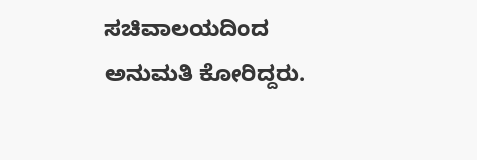ಸಚಿವಾಲಯದಿಂದ ಅನುಮತಿ ಕೋರಿದ್ದರು.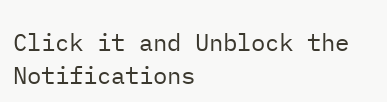Click it and Unblock the Notifications